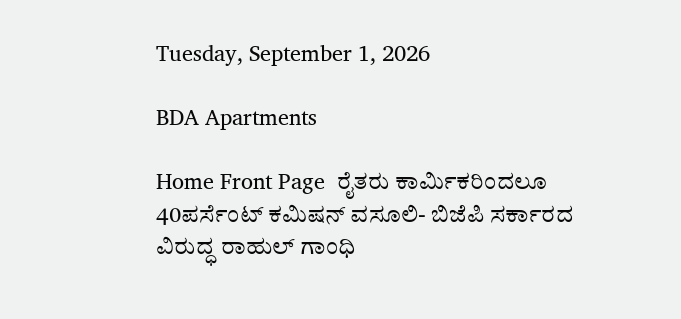Tuesday, September 1, 2026

BDA Apartments

Home Front Page  ರೈತರು ಕಾರ್ಮಿಕರಿಂದಲೂ 40ಪರ್ಸೆಂಟ್ ಕಮಿಷನ್ ವಸೂಲಿ- ಬಿಜೆಪಿ ಸರ್ಕಾರದ ವಿರುದ್ಧ ರಾಹುಲ್ ಗಾಂಧಿ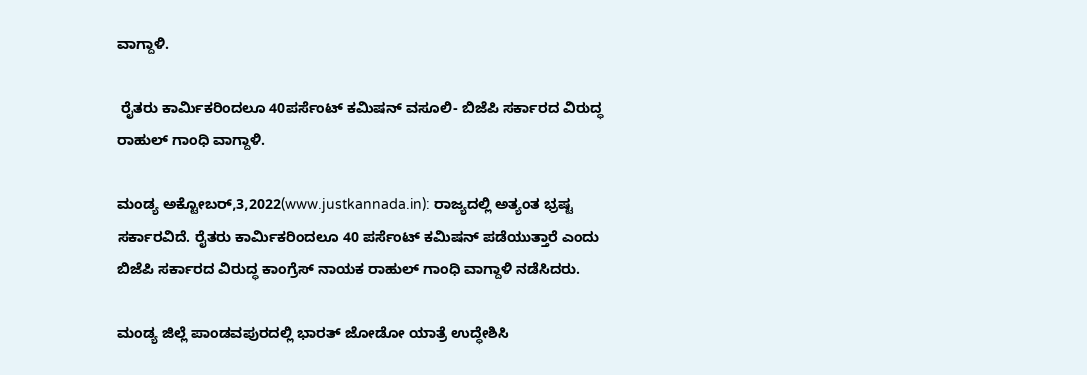ವಾಗ್ದಾಳಿ.

 ರೈತರು ಕಾರ್ಮಿಕರಿಂದಲೂ 40ಪರ್ಸೆಂಟ್ ಕಮಿಷನ್ ವಸೂಲಿ- ಬಿಜೆಪಿ ಸರ್ಕಾರದ ವಿರುದ್ಧ ರಾಹುಲ್ ಗಾಂಧಿ ವಾಗ್ದಾಳಿ.

ಮಂಡ್ಯ ಅಕ್ಟೋಬರ್,3,2022(www.justkannada.in): ರಾಜ್ಯದಲ್ಲಿ ಅತ್ಯಂತ ಭ್ರಷ್ಟ ಸರ್ಕಾರವಿದೆ. ರೈತರು ಕಾರ್ಮಿಕರಿಂದಲೂ 40 ಪರ್ಸೆಂಟ್ ಕಮಿಷನ್ ಪಡೆಯುತ್ತಾರೆ ಎಂದು ಬಿಜೆಪಿ ಸರ್ಕಾರದ ವಿರುದ್ಧ ಕಾಂಗ್ರೆಸ್ ನಾಯಕ ರಾಹುಲ್ ಗಾಂಧಿ ವಾಗ್ದಾಳಿ ನಡೆಸಿದರು.

ಮಂಡ್ಯ ಜಿಲ್ಲೆ ಪಾಂಡವಪುರದಲ್ಲಿ ಭಾರತ್ ಜೋಡೋ ಯಾತ್ರೆ ಉದ್ಧೇಶಿಸಿ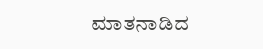ಮಾತನಾಡಿದ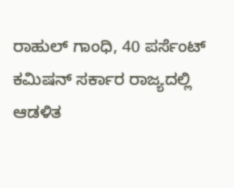ರಾಹುಲ್ ಗಾಂಧಿ, 40 ಪರ್ಸೆಂಟ್  ಕಮಿಷನ್ ಸರ್ಕಾರ ರಾಜ್ಯದಲ್ಲಿ ಆಡಳಿತ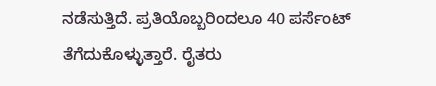ನಡೆಸುತ್ತಿದೆ. ಪ್ರತಿಯೊಬ್ಬರಿಂದಲೂ 40 ಪರ್ಸೆಂಟ್ ತೆಗೆದುಕೊಳ್ಳುತ್ತಾರೆ. ರೈತರು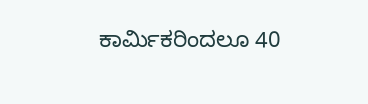ಕಾರ್ಮಿಕರಿಂದಲೂ 40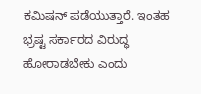ಕಮಿಷನ್ ಪಡೆಯುತ್ತಾರೆ. ಇಂತಹ ಭ್ರಷ್ಟ ಸರ್ಕಾರದ ವಿರುದ್ಧ ಹೋರಾಡಬೇಕು ಎಂದು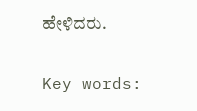ಹೇಳಿದರು.

Key words: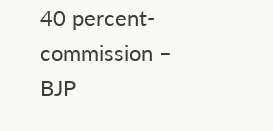40 percent- commission – BJP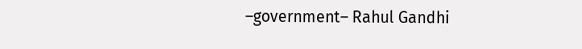–government– Rahul Gandhi